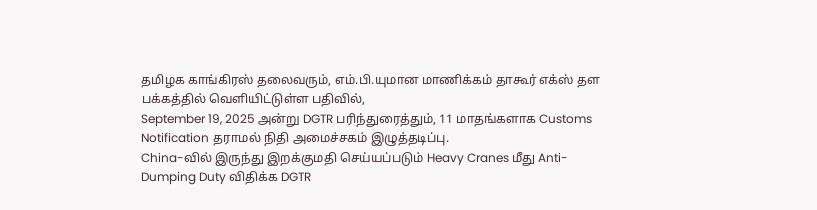தமிழக காங்கிரஸ் தலைவரும், எம்.பி.யுமான மாணிக்கம் தாகூர் எக்ஸ் தள பக்கத்தில் வெளியிட்டுள்ள பதிவில்,
September 19, 2025 அன்று DGTR பரிந்துரைத்தும், 11 மாதங்களாக Customs Notification தராமல் நிதி அமைச்சகம் இழுத்தடிப்பு.
China-வில் இருந்து இறக்குமதி செய்யப்படும் Heavy Cranes மீது Anti-Dumping Duty விதிக்க DGTR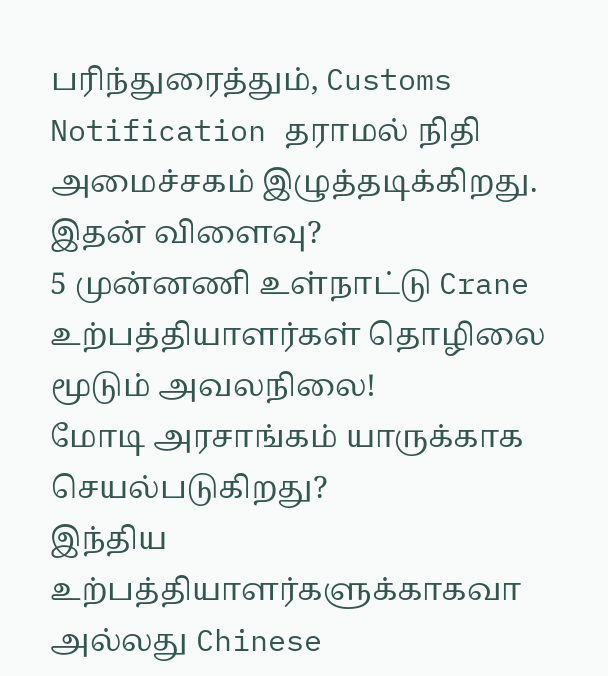பரிந்துரைத்தும், Customs Notification தராமல் நிதி அமைச்சகம் இழுத்தடிக்கிறது.
இதன் விளைவு?
5 முன்னணி உள்நாட்டு Crane உற்பத்தியாளர்கள் தொழிலை மூடும் அவலநிலை!
மோடி அரசாங்கம் யாருக்காக செயல்படுகிறது?
இந்திய உற்பத்தியாளர்களுக்காகவா அல்லது Chinese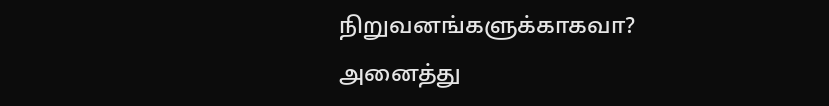நிறுவனங்களுக்காகவா?
அனைத்து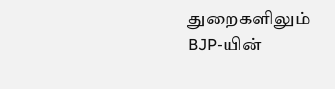துறைகளிலும் BJP-யின்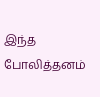இந்த போலித்தனம்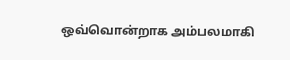ஒவ்வொன்றாக அம்பலமாகி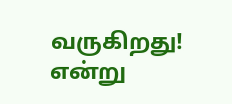வருகிறது! என்று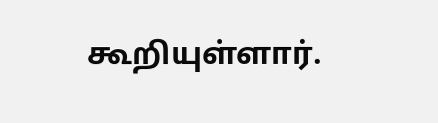கூறியுள்ளார்.